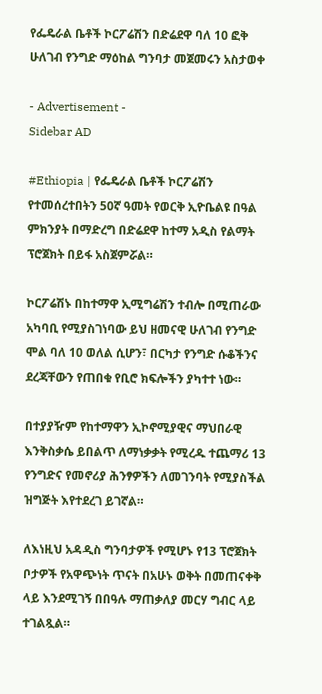የፌዴራል ቤቶች ኮርፖሬሽን በድሬደዋ ባለ 10 ፎቅ ሁለገብ የንግድ ማዕከል ግንባታ መጀመሩን አስታወቀ

- Advertisement -
Sidebar AD

#Ethiopia | የፌዴራል ቤቶች ኮርፖሬሽን የተመሰረተበትን 50ኛ ዓመት የወርቅ ኢዮቤልዩ በዓል ምክንያት በማድረግ በድሬደዋ ከተማ አዲስ የልማት ፕሮጀክት በይፋ አስጀምሯል።

ኮርፖሬሽኑ በከተማዋ ኢሚግሬሽን ተብሎ በሚጠራው አካባቢ የሚያስገነባው ይህ ዘመናዊ ሁለገብ የንግድ ሞል ባለ 10 ወለል ሲሆን፣ በርካታ የንግድ ሱቆችንና ደረጃቸውን የጠበቁ የቢሮ ክፍሎችን ያካተተ ነው።

በተያያዥም የከተማዋን ኢኮኖሚያዊና ማህበራዊ እንቅስቃሴ ይበልጥ ለማነቃቃት የሚረዱ ተጨማሪ 13 የንግድና የመኖሪያ ሕንፃዎችን ለመገንባት የሚያስችል ዝግጅት እየተደረገ ይገኛል።

ለእነዚህ አዳዲስ ግንባታዎች የሚሆኑ የ13 ፕሮጀክት ቦታዎች የአዋጭነት ጥናት በአሁኑ ወቅት በመጠናቀቅ ላይ እንደሚገኝ በበዓሉ ማጠቃለያ መርሃ ግብር ላይ ተገልጿል።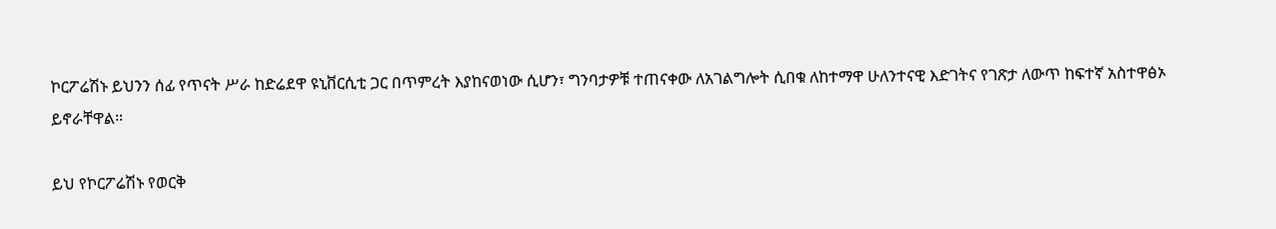ኮርፖሬሽኑ ይህንን ሰፊ የጥናት ሥራ ከድሬደዋ ዩኒቨርሲቲ ጋር በጥምረት እያከናወነው ሲሆን፣ ግንባታዎቹ ተጠናቀው ለአገልግሎት ሲበቁ ለከተማዋ ሁለንተናዊ እድገትና የገጽታ ለውጥ ከፍተኛ አስተዋፅኦ ይኖራቸዋል።

ይህ የኮርፖሬሽኑ የወርቅ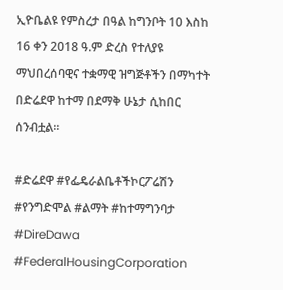ኢዮቤልዩ የምስረታ በዓል ከግንቦት 10 እስከ 16 ቀን 2018 ዓ.ም ድረስ የተለያዩ ማህበረሰባዊና ተቋማዊ ዝግጅቶችን በማካተት በድሬደዋ ከተማ በደማቅ ሁኔታ ሲከበር ሰንብቷል።

#ድሬደዋ #የፌዴራልቤቶችኮርፖሬሽን #የንግድሞል #ልማት #ከተማግንባታ #DireDawa #FederalHousingCorporation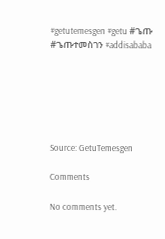#getutemesgen #getu #ጌጡ #ጌጡተመስገን #addisababa






Source: GetuTemesgen

Comments

No comments yet.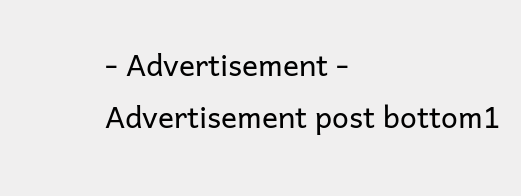- Advertisement -
Advertisement post bottom1